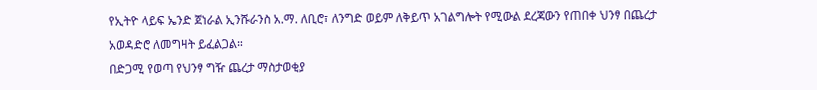የኢትዮ ላይፍ ኤንድ ጀነራል ኢንሹራንስ አ.ማ. ለቢሮ፣ ለንግድ ወይም ለቅይጥ አገልግሎት የሚውል ደረጃውን የጠበቀ ህንፃ በጨረታ አወዳድሮ ለመግዛት ይፈልጋል።
በድጋሚ የወጣ የህንፃ ግዥ ጨረታ ማስታወቂያ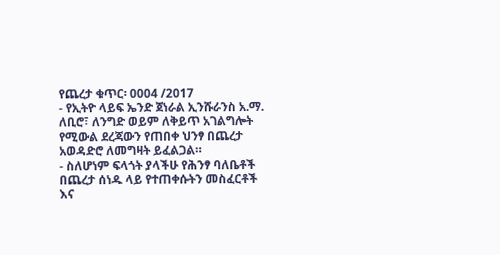የጨረታ ቁጥር፡ 0004 /2017
- የኢትዮ ላይፍ ኤንድ ጀነራል ኢንሹራንስ አ.ማ. ለቢሮ፣ ለንግድ ወይም ለቅይጥ አገልግሎት የሚውል ደረጃውን የጠበቀ ህንፃ በጨረታ አወዳድሮ ለመግዛት ይፈልጋል።
- ስለሆነም ፍላጎት ያላችሁ የሕንፃ ባለቤቶች በጨረታ ሰነዱ ላይ የተጠቀሱትን መስፈርቶች እና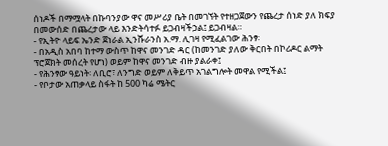ሰነዶች በማሟላት በኩባንያው ዋና መሥሪያ ቤት በመገኘት የተዘጋጀውን የጨረታ ሰነድ ያለ ክፍያ በመውሰድ በጨረታው ላይ እንድትሳተፉ ይጋብዛችኃል፤ ይጋብዛል።
- የኢትዮ ላይፍ ኤንድ ጀነራል ኢንሹራንስ አ.ማ. ሊገዛ የሚፈልገው ሕንፃ፡
- በአዲስ አበባ ከተማ ውስጥ ከዋና መንገድ ዳር (ከመንገድ ያለው ቅርበት በኮሪዶር ልማት ፕሮጀክት መሰረት የሆነ) ወይም ከዋና መንገድ ብዙ ያልራቀ፤
- የሕንፃው ዓይነት፡ ለቢሮ፣ ለንግድ ወይም ለቅይጥ አገልግሎት መዋል የሚችል፤
- የቦታው አጠቃላይ ስፋት ከ 500 ካሬ ሜትር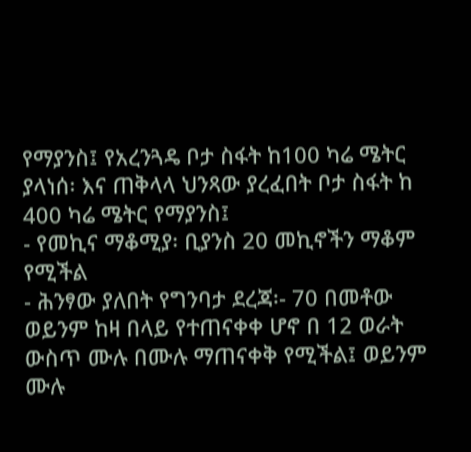የማያንስ፤ የአረንጓዴ ቦታ ስፋት ከ100 ካሬ ሜትር ያላነሰ፡ እና ጠቅላላ ህንጻው ያረፈበት ቦታ ስፋት ከ 400 ካሬ ሜትር የማያንስ፤
- የመኪና ማቆሚያ፡ ቢያንስ 20 መኪኖችን ማቆም የሚችል
- ሕንፃው ያለበት የግንባታ ደረጃ፡- 70 በመቶው ወይንም ከዛ በላይ የተጠናቀቀ ሆኖ በ 12 ወራት ውስጥ ሙሉ በሙሉ ማጠናቀቅ የሚችል፤ ወይንም ሙሉ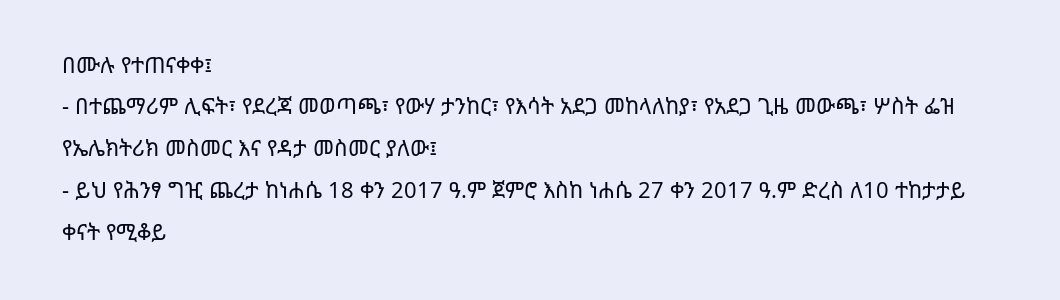በሙሉ የተጠናቀቀ፤
- በተጨማሪም ሊፍት፣ የደረጃ መወጣጫ፣ የውሃ ታንከር፣ የእሳት አደጋ መከላለከያ፣ የአደጋ ጊዜ መውጫ፣ ሦስት ፌዝ የኤሌክትሪክ መስመር እና የዳታ መስመር ያለው፤
- ይህ የሕንፃ ግዢ ጨረታ ከነሐሴ 18 ቀን 2017 ዓ.ም ጀምሮ እስከ ነሐሴ 27 ቀን 2017 ዓ.ም ድረስ ለ10 ተከታታይ ቀናት የሚቆይ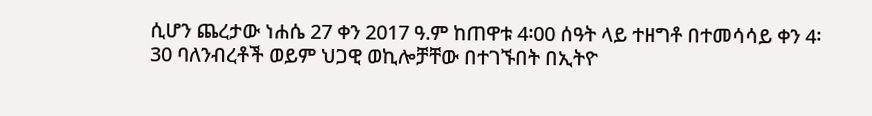ሲሆን ጨረታው ነሐሴ 27 ቀን 2017 ዓ.ም ከጠዋቱ 4፡00 ሰዓት ላይ ተዘግቶ በተመሳሳይ ቀን 4፡30 ባለንብረቶች ወይም ህጋዊ ወኪሎቻቸው በተገኙበት በኢትዮ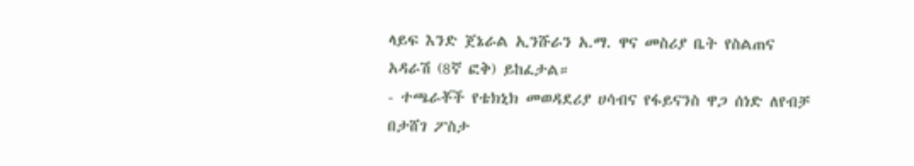ላይፍ እንድ ጀኔራል ኢንሹራን አ.ማ. ዋና መስሪያ ቤት የስልጠና አዳራሽ (8ኛ ፎቅ) ይከፈታል።
- ተጫራቾች የቴክኒክ መወዳደሪያ ሀሳብና የፋይናንስ ዋጋ ሰነድ ለየብቻ በታሸገ ፖስታ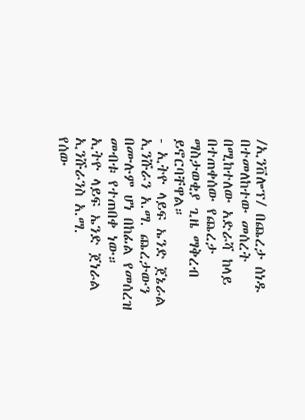/ኢንቨሎፕ/ በጨረታ ሰነዱ በተመለከተው መሰረት በሚከተለው አድራሻ ከላይ በተጠቀሰው የጨረታ ማስታወቂያ ጊዜ ማቅረብ ይኖርባቸዋል።
- ኢትዮ ላይፍ ኤንድ ጀኔራል ኢንሹራን አ.ማ. ጨረታውን በሙሉም ሆነ በከፊል የመሰረዝ መብቱ የተጠበቀ ነው።
ኢትዮ ላይፍ ኤንድ ጀነራል ኢንሹራንስ አ.ማ.
የሰው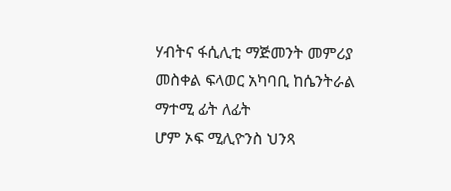ሃብትና ፋሲሊቲ ማጅመንት መምሪያ
መስቀል ፍላወር አካባቢ ከሴንትራል ማተሚ ፊት ለፊት
ሆም ኦፍ ሚሊዮንስ ህንጻ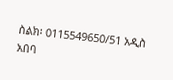ስልክ፡ 0115549650/51 አዲስ አበባ